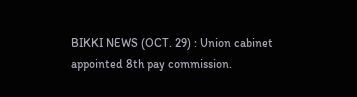BIKKI NEWS (OCT. 29) : Union cabinet appointed 8th pay commission.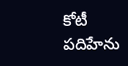కోటీ పదిహేను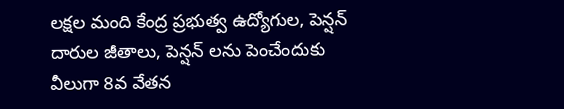లక్షల మంది కేంద్ర ప్రభుత్వ ఉద్యోగుల, పెన్షన్ దారుల జీతాలు, పెన్షన్ లను పెంచేందుకు వీలుగా 8వ వేతన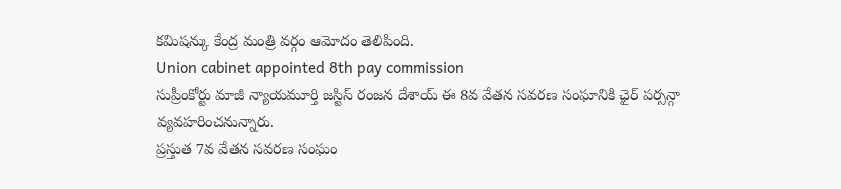కమిషన్కు కేంద్ర మంత్రి వర్గం ఆమోదం తెలిపింది.
Union cabinet appointed 8th pay commission
సుప్రీంకోర్టు మాజీ న్యాయమూర్తి జస్టిస్ రంజన దేశాయ్ ఈ 8వ వేతన సవరణ సంఘానికి ఛైర్ పర్సన్గా వ్యవహరించనున్నారు.
ప్రస్తుత 7వ వేతన సవరణ సంఘం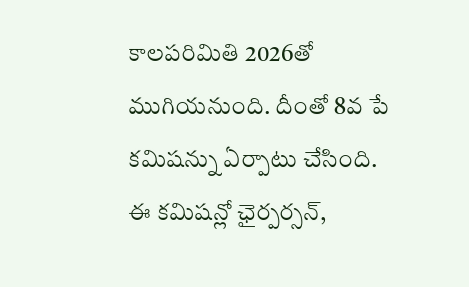కాలపరిమితి 2026తో ముగియనుంది. దీంతో 8వ పే కమిషన్ను ఏర్పాటు చేసింది.
ఈ కమిషన్లో ఛైర్పర్సన్,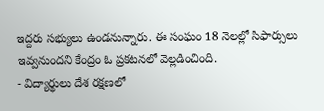ఇద్దరు సభ్యులు ఉండనున్నారు. ఈ సంఘం 18 నెలల్లో సిఫార్సులు ఇవ్వనుందని కేంద్రం ఓ ప్రకటనలో వెల్లడించింది.
- విద్యార్థులు దేశ రక్షణలో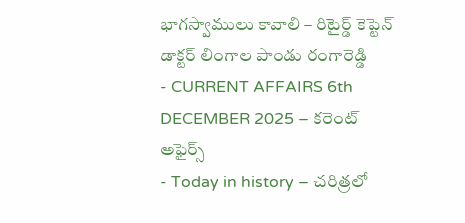భాగస్వాములు కావాలి – రిటైర్డ్ కెప్టెన్ డాక్టర్ లింగాల పాండు రంగారెడ్డి
- CURRENT AFFAIRS 6th DECEMBER 2025 – కరెంట్ అఫైర్స్
- Today in history – చరిత్రలో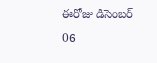ఈరోజు డిసెంబర్ 06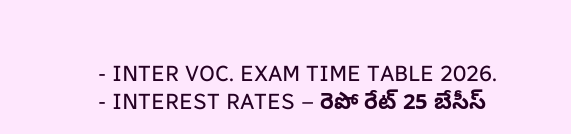- INTER VOC. EXAM TIME TABLE 2026.
- INTEREST RATES – రెపో రేట్ 25 బేసీస్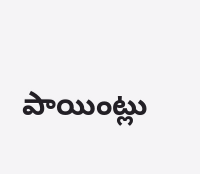పాయింట్లు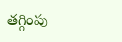తగ్గింపు